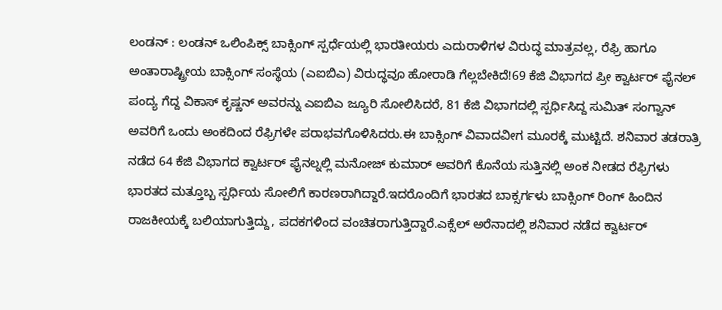ಲಂಡನ್ : ಲಂಡನ್ ಒಲಿಂಪಿಕ್ಸ್ ಬಾಕ್ಸಿಂಗ್ ಸ್ಪರ್ಧೆಯಲ್ಲಿ ಭಾರತೀಯರು ಎದುರಾಳಿಗಳ ವಿರುದ್ಧ ಮಾತ್ರವಲ್ಲ, ರೆಫ್ರಿ ಹಾಗೂ ಅಂತಾರಾಷ್ಟ್ರೀಯ ಬಾಕ್ಸಿಂಗ್ ಸಂಸ್ಥೆಯ (ಎಐಬಿಎ) ವಿರುದ್ಧವೂ ಹೋರಾಡಿ ಗೆಲ್ಲಬೇಕಿದೆ!69 ಕೆಜಿ ವಿಭಾಗದ ಪ್ರೀ ಕ್ವಾರ್ಟರ್ ಫೈನಲ್ ಪಂದ್ಯ ಗೆದ್ದ ವಿಕಾಸ್ ಕೃಷ್ಣನ್ ಅವರನ್ನು ಎಐಬಿಎ ಜ್ಯೂರಿ ಸೋಲಿಸಿದರೆ, 81 ಕೆಜಿ ವಿಭಾಗದಲ್ಲಿ ಸ್ಪರ್ಧಿಸಿದ್ದ ಸುಮಿತ್ ಸಂಗ್ವಾನ್ ಅವರಿಗೆ ಒಂದು ಅಂಕದಿಂದ ರೆಫ್ರಿಗಳೇ ಪರಾಭವಗೊಳಿಸಿದರು.ಈ ಬಾಕ್ಸಿಂಗ್ ವಿವಾದವೀಗ ಮೂರಕ್ಕೆ ಮುಟ್ಟಿದೆ. ಶನಿವಾರ ತಡರಾತ್ರಿ ನಡೆದ 64 ಕೆಜಿ ವಿಭಾಗದ ಕ್ವಾರ್ಟರ್ ಫೈನಲ್ನಲ್ಲಿ ಮನೋಜ್ ಕುಮಾರ್ ಅವರಿಗೆ ಕೊನೆಯ ಸುತ್ತಿನಲ್ಲಿ ಅಂಕ ನೀಡದ ರೆಫ್ರಿಗಳು ಭಾರತದ ಮತ್ತೂಬ್ಬ ಸ್ಪರ್ಧಿಯ ಸೋಲಿಗೆ ಕಾರಣರಾಗಿದ್ದಾರೆ.ಇದರೊಂದಿಗೆ ಭಾರತದ ಬಾಕ್ಸರ್ಗಳು ಬಾಕ್ಸಿಂಗ್ ರಿಂಗ್ ಹಿಂದಿನ ರಾಜಕೀಯಕ್ಕೆ ಬಲಿಯಾಗುತ್ತಿದ್ದು, ಪದಕಗಳಿಂದ ವಂಚಿತರಾಗುತ್ತಿದ್ದಾರೆ.ಎಕ್ಸೆಲ್ ಅರೆನಾದಲ್ಲಿ ಶನಿವಾರ ನಡೆದ ಕ್ವಾರ್ಟರ್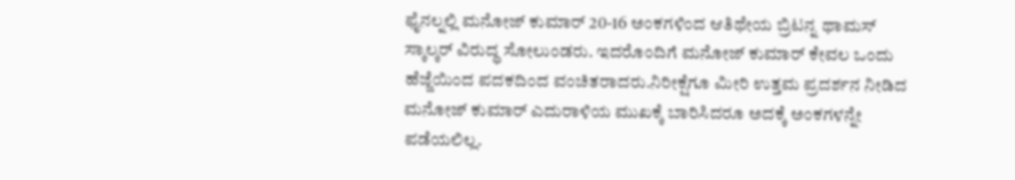ಫೈನಲ್ನಲ್ಲಿ ಮನೋಜ್ ಕುಮಾರ್ 20-16 ಅಂಕಗಳಿಂದ ಆತಿಥೇಯ ಬ್ರಿಟನ್ನ ಥಾಮಸ್ ಸ್ಕಾಲ್ಕರ್ ವಿರುದ್ಧ ಸೋಲುಂಡರು. ಇದರೊಂದಿಗೆ ಮನೋಜ್ ಕುಮಾರ್ ಕೇವಲ ಒಂದು ಹೆಜ್ಜೆಯಿಂದ ಪದಕದಿಂದ ವಂಚಿತರಾದರು.ನಿರೀಕ್ಷೆಗೂ ಮೀರಿ ಉತ್ತಮ ಪ್ರದರ್ಶನ ನೀಡಿದ ಮನೋಜ್ ಕುಮಾರ್ ಎದುರಾಳಿಯ ಮುಖಕ್ಕೆ ಬಾರಿಸಿದರೂ ಅದಕ್ಕೆ ಅಂಕಗಳನ್ನೇ ಪಡೆಯಲಿಲ್ಲ.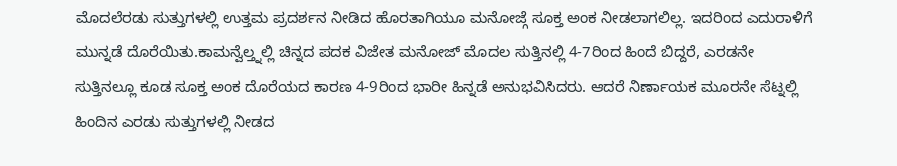ಮೊದಲೆರಡು ಸುತ್ತುಗಳಲ್ಲಿ ಉತ್ತಮ ಪ್ರದರ್ಶನ ನೀಡಿದ ಹೊರತಾಗಿಯೂ ಮನೋಜ್ಗೆ ಸೂಕ್ತ ಅಂಕ ನೀಡಲಾಗಲಿಲ್ಲ. ಇದರಿಂದ ಎದುರಾಳಿಗೆ ಮುನ್ನಡೆ ದೊರೆಯಿತು.ಕಾಮನ್ವೆಲ್ತ್ನಲ್ಲಿ ಚಿನ್ನದ ಪದಕ ವಿಜೇತ ಮನೋಜ್ ಮೊದಲ ಸುತ್ತಿನಲ್ಲಿ 4-7ರಿಂದ ಹಿಂದೆ ಬಿದ್ದರೆ, ಎರಡನೇ ಸುತ್ತಿನಲ್ಲೂ ಕೂಡ ಸೂಕ್ತ ಅಂಕ ದೊರೆಯದ ಕಾರಣ 4-9ರಿಂದ ಭಾರೀ ಹಿನ್ನಡೆ ಅನುಭವಿಸಿದರು. ಆದರೆ ನಿರ್ಣಾಯಕ ಮೂರನೇ ಸೆಟ್ನಲ್ಲಿ ಹಿಂದಿನ ಎರಡು ಸುತ್ತುಗಳಲ್ಲಿ ನೀಡದ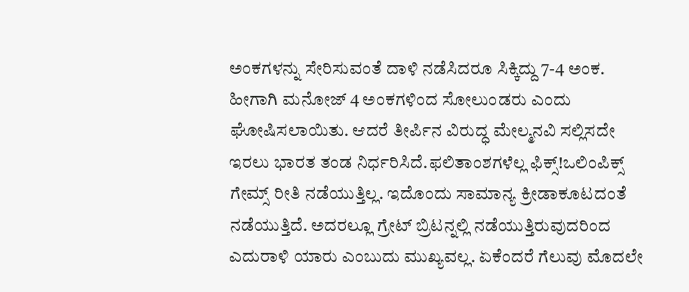ಅಂಕಗಳನ್ನು ಸೇರಿಸುವಂತೆ ದಾಳಿ ನಡೆಸಿದರೂ ಸಿಕ್ಕಿದ್ದು 7-4 ಅಂಕ. ಹೀಗಾಗಿ ಮನೋಜ್ 4 ಅಂಕಗಳಿಂದ ಸೋಲುಂಡರು ಎಂದು ಘೋಷಿಸಲಾಯಿತು. ಆದರೆ ತೀರ್ಪಿನ ವಿರುದ್ಧ ಮೇಲ್ಮನವಿ ಸಲ್ಲಿಸದೇ ಇರಲು ಭಾರತ ತಂಡ ನಿರ್ಧರಿಸಿದೆ.ಫಲಿತಾಂಶಗಳೆಲ್ಲ ಫಿಕ್ಸ್!ಒಲಿಂಪಿಕ್ಸ್ ಗೇಮ್ಸ್ ರೀತಿ ನಡೆಯುತ್ತಿಲ್ಲ. ಇದೊಂದು ಸಾಮಾನ್ಯ ಕ್ರೀಡಾಕೂಟದಂತೆ ನಡೆಯುತ್ತಿದೆ. ಅದರಲ್ಲೂ ಗ್ರೇಟ್ ಬ್ರಿಟನ್ನಲ್ಲಿ ನಡೆಯುತ್ತಿರುವುದರಿಂದ ಎದುರಾಳಿ ಯಾರು ಎಂಬುದು ಮುಖ್ಯವಲ್ಲ. ಏಕೆಂದರೆ ಗೆಲುವು ಮೊದಲೇ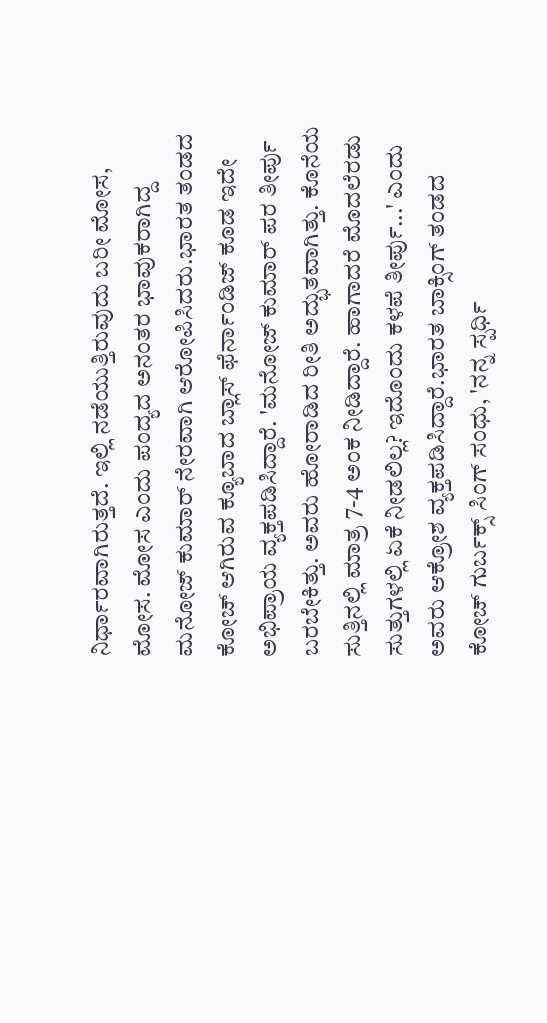ನಿರ್ಧಾರವಾಗಿರುತ್ತದೆ. ಇಲ್ಲಿ ನಡೆಯುತ್ತಿರುವುದು ಬರೀ ಮೋಸ, ಮೋಸ. ಮೋಸ ಎಂದು ಪಂದ್ಯದ ಅನಂತರ ಭಾವುಕರಾಗಿದ್ದ ಮನೋಜ್ ಕುಮಾರ್ ನೇರವಾಗಿ ಆರೋಪಿಸಿದರು.ಭಾರತ ತಂಡದ ಕೋಚ್ ಆಗಿರುವ ಕ್ಯೂಬಾದ ಬ್ಲಾಸ್ ಫೆರ್ನಾಂಡಿಜ್ ಕೂಡ ಇದೇ ಅಭಿಪ್ರಾಯ ವ್ಯಕ್ತಪಡಿಸಿದ್ದಾರೆ. 'ಮನೋಜ್ ಕುಮಾರ್ ಪರ ತೀರ್ಪು ಬರಬೇಕಿತ್ತು. ಅವರು ಹೋರಾಡಿದ ರೀತಿ ಅದ್ಭುತವಾಗಿತ್ತು. ಕೊನೆಯ ಸುತ್ತಿನಲ್ಲಿ ಮಾತ್ರ 7-4 ಅಂಕ ನೀಡಿದ್ದಾರೆ. ಹಾಗಾದರೆ ಮೊದಲೆರಡು ಸುತ್ತುಗಳಲ್ಲಿ ಏಕೆ ನೀಡಲಿಲ್ಲ? ಇದೊಂದು ಕಳಪೆ ತೀರ್ಪು...' ಎಂದು ಅವರು ಆಕ್ರೋಶ ವ್ಯಕ್ತಪಡಿಸಿದ್ದಾರೆ.ಭಾರತ ಬಾಕ್ಸಿಂಗ್ ತಂಡದ ಕೋಚ್ ಗುರ್ಬಕ್ಸ್ ಸಿಂಗ್ ಸಂಧು, 'ನನ್ನ ಸ್ಪರ್ಧಿ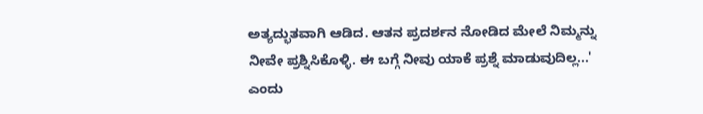ಅತ್ಯದ್ಭುತವಾಗಿ ಆಡಿದ. ಆತನ ಪ್ರದರ್ಶನ ನೋಡಿದ ಮೇಲೆ ನಿಮ್ಮನ್ನು ನೀವೇ ಪ್ರಶ್ನಿಸಿಕೊಳ್ಳಿ. ಈ ಬಗ್ಗೆ ನೀವು ಯಾಕೆ ಪ್ರಶ್ನೆ ಮಾಡುವುದಿಲ್ಲ...' ಎಂದು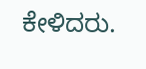ಕೇಳಿದರು.